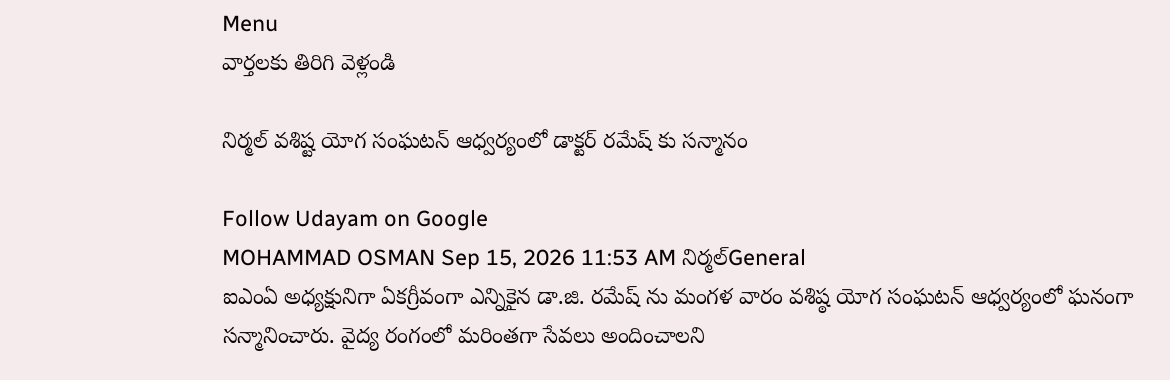Menu
వార్తలకు తిరిగి వెళ్లండి

నిర్మల్ వశిష్ట యోగ సంఘటన్ ఆధ్వర్యంలో డాక్టర్ రమేష్ కు సన్మానం

Follow Udayam on Google
MOHAMMAD OSMAN Sep 15, 2026 11:53 AM నిర్మల్General
ఐఎంఏ అధ్యక్షునిగా ఏకగ్రీవంగా ఎన్నికైన డా.జి. రమేష్ ను మంగళ వారం వశిష్ఠ యోగ సంఘటన్ ఆధ్వర్యంలో ఘనంగా సన్మానించారు. వైద్య రంగంలో మరింతగా సేవలు అందించాలని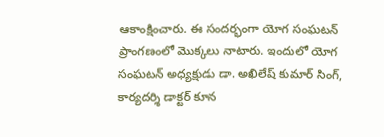ఆకాంక్షించారు. ఈ సందర్భంగా యోగ సంఘటన్ ప్రాంగణంలో మొక్కలు నాటారు. ఇందులో యోగ సంఘటన్ అధ్యక్షుడు డా. అఖిలేష్ కుమార్ సింగ్, కార్యదర్శి డాక్టర్ కూన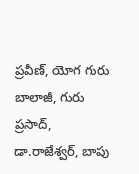ప్రవీణ్, యోగ గురు బాలాజీ, గురు ప్రసాద్, డా.రాజేశ్వర్, బాపు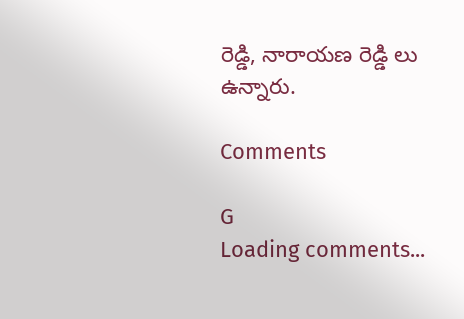రెడ్డి, నారాయణ రెడ్డి లు ఉన్నారు.

Comments

G
Loading comments...